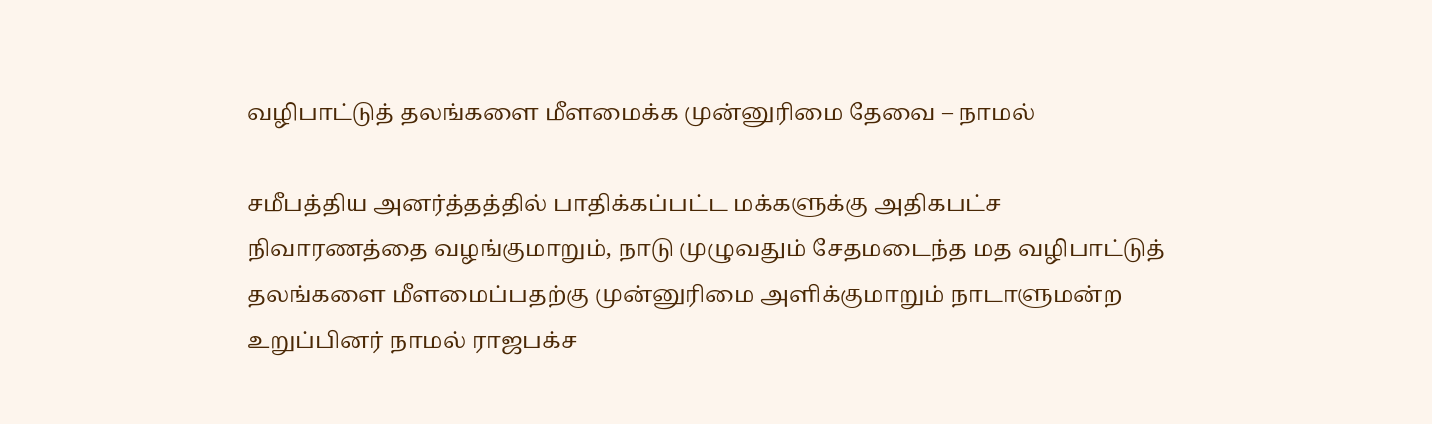வழிபாட்டுத் தலங்களை மீளமைக்க முன்னுரிமை தேவை – நாமல்

சமீபத்திய அனர்த்தத்தில் பாதிக்கப்பட்ட மக்களுக்கு அதிகபட்ச நிவாரணத்தை வழங்குமாறும், நாடு முழுவதும் சேதமடைந்த மத வழிபாட்டுத் தலங்களை மீளமைப்பதற்கு முன்னுரிமை அளிக்குமாறும் நாடாளுமன்ற உறுப்பினர் நாமல் ராஜபக்ச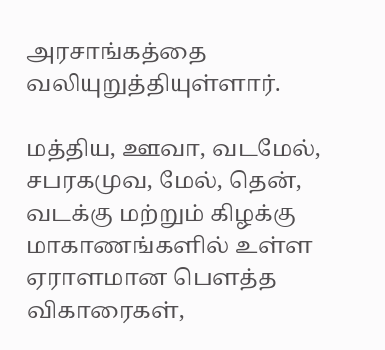அரசாங்கத்தை வலியுறுத்தியுள்ளார்.

மத்திய, ஊவா, வடமேல், சபரகமுவ, மேல், தென், வடக்கு மற்றும் கிழக்கு மாகாணங்களில் உள்ள ஏராளமான பௌத்த விகாரைகள்,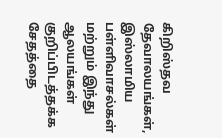கிறிஸ்தவ தேவாலயங்கள், இஸ்லாமிய பள்ளிவாசல்கள் மற்றும் இந்து ஆலயங்கள் குறிப்பிடத்தக்க சேதத்தை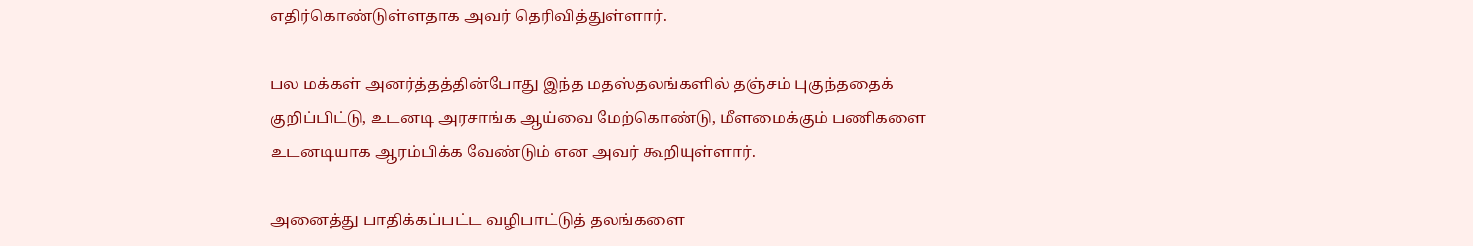எதிர்கொண்டுள்ளதாக அவர் தெரிவித்துள்ளார்.

பல மக்கள் அனர்த்தத்தின்போது இந்த மதஸ்தலங்களில் தஞ்சம் புகுந்ததைக் குறிப்பிட்டு, உடனடி அரசாங்க ஆய்வை மேற்கொண்டு, மீளமைக்கும் பணிகளை உடனடியாக ஆரம்பிக்க வேண்டும் என அவர் கூறியுள்ளார்.

அனைத்து பாதிக்கப்பட்ட வழிபாட்டுத் தலங்களை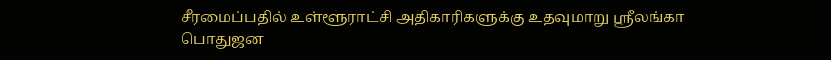சீரமைப்பதில் உள்ளூராட்சி அதிகாரிகளுக்கு உதவுமாறு ஸ்ரீலங்கா பொதுஜன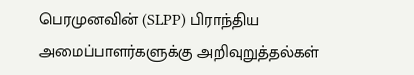பெரமுனவின் (SLPP) பிராந்திய அமைப்பாளர்களுக்கு அறிவுறுத்தல்கள்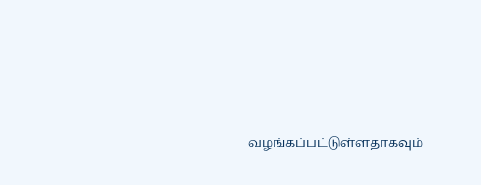வழங்கப்பட்டுள்ளதாகவும்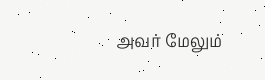அவர் மேலும்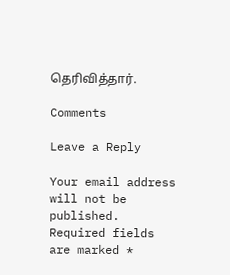தெரிவித்தார்.

Comments

Leave a Reply

Your email address will not be published. Required fields are marked *